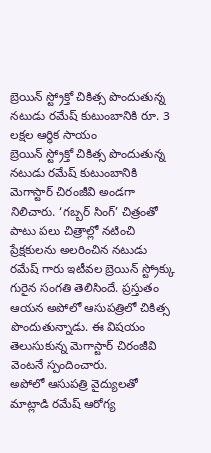బ్రెయిన్ స్ట్రోక్తో చికిత్స పొందుతున్న నటుడు రమేష్ కుటుంబానికి రూ. 3 లక్షల ఆర్థిక సాయం
బ్రెయిన్ స్ట్రోక్తో చికిత్స పొందుతున్న నటుడు రమేష్ కుటుంబానికి మెగాస్టార్ చిరంజీవి అండగా నిలిచారు. ‘గబ్బర్ సింగ్’ చిత్రంతో పాటు పలు చిత్రాల్లో నటించి ప్రేక్షకులను అలరించిన నటుడు రమేష్ గారు ఇటీవల బ్రెయిన్ స్ట్రోక్కు గురైన సంగతి తెలిసిందే. ప్రస్తుతం ఆయన అపోలో ఆసుపత్రిలో చికిత్స పొందుతున్నాడు. ఈ విషయం తెలుసుకున్న మెగాస్టార్ చిరంజీవి వెంటనే స్పందించారు.
అపోలో ఆసుపత్రి వైద్యులతో మాట్లాడి రమేష్ ఆరోగ్య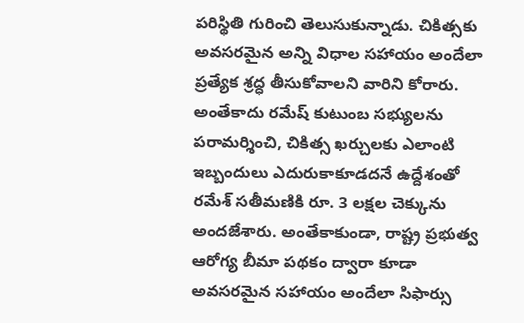పరిస్థితి గురించి తెలుసుకున్నాడు. చికిత్సకు అవసరమైన అన్ని విధాల సహాయం అందేలా ప్రత్యేక శ్రద్ధ తీసుకోవాలని వారిని కోరారు. అంతేకాదు రమేష్ కుటుంబ సభ్యులను పరామర్శించి, చికిత్స ఖర్చులకు ఎలాంటి ఇబ్బందులు ఎదురుకాకూడదనే ఉద్దేశంతో రమేశ్ సతీమణికి రూ. 3 లక్షల చెక్కును అందజేశారు. అంతేకాకుండా, రాష్ట్ర ప్రభుత్వ ఆరోగ్య బీమా పథకం ద్వారా కూడా అవసరమైన సహాయం అందేలా సిఫార్సు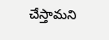చేస్తామని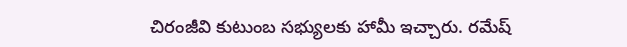చిరంజీవి కుటుంబ సభ్యులకు హామీ ఇచ్చారు. రమేష్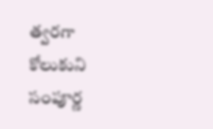త్వరగా కోలుకుని సంపూర్ణ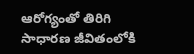ఆరోగ్యంతో తిరిగి సాధారణ జీవితంలోకి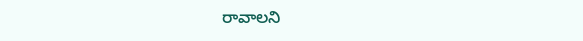రావాలని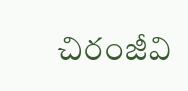చిరంజీవి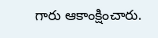గారు ఆకాంక్షించారు.